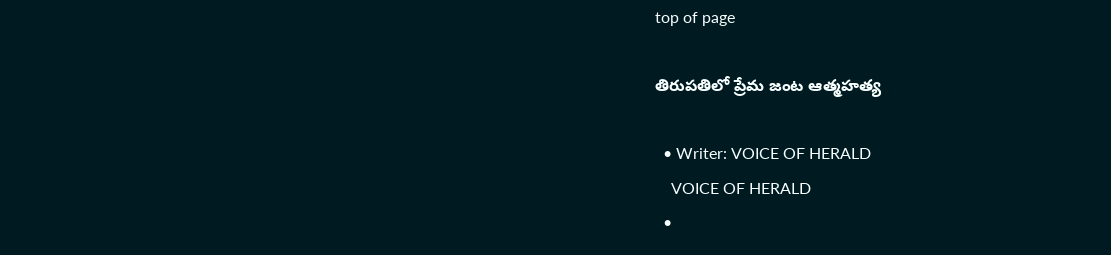top of page

తిరుపతిలో ప్రేమ జంట ఆత్మహత్య

  • Writer: VOICE OF HERALD
    VOICE OF HERALD
  •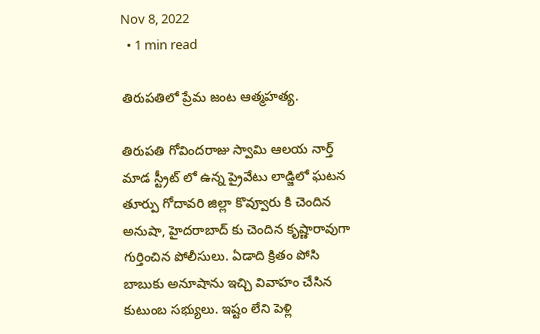Nov 8, 2022
  • 1 min read

తిరుపతిలో ప్రేమ జంట ఆత్మహత్య.

తిరుపతి గోవిందరాజు స్వామి ఆలయ నార్త్ మాడ స్ట్రీట్ లో ఉన్న ప్రైవేటు లాడ్జిలో ఘటన తూర్పు గోదావరి జిల్లా కొవ్వూరు కి చెందిన అనుషా, హైదరాబాద్ కు చెందిన కృష్ణారావుగా గుర్తించిన పోలీసులు. ఏడాది క్రితం పోసి బాబుకు అనూషాను ఇచ్చి వివాహం చేసిన కుటుంబ సభ్యులు. ఇష్టం లేని పెళ్లి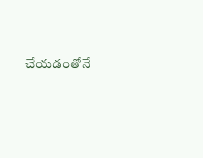చేయడంతోనే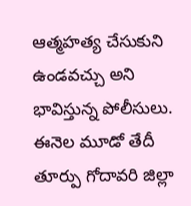ఆత్మహత్య చేసుకుని ఉండవచ్చు అని భావిస్తున్న పోలీసులు. ఈనెల మూడో తేదీ తూర్పు గోదావరి జిల్లా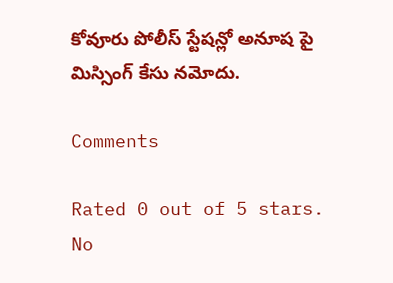కోవూరు పోలీస్ స్టేషన్లో అనూష పై మిస్సింగ్ కేసు నమోదు.

Comments

Rated 0 out of 5 stars.
No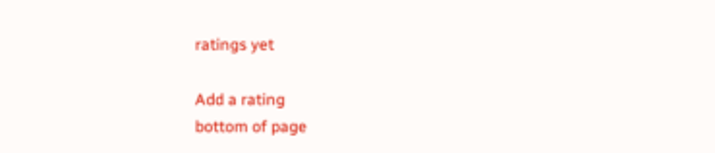ratings yet

Add a rating
bottom of page